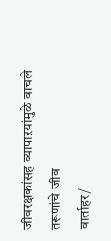जीवरक्षकांसह व्यापाऱयांमुळे वाचले तरूणांचे जीव
वार्ताहर/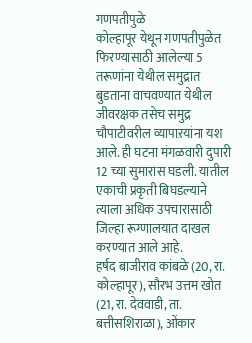गणपतीपुळे
कोल्हापूर येथून गणपतीपुळेत फिरण्यासाठी आलेल्या 5 तरूणांना येथील समुद्रात बुडताना वाचवण्यात येथील जीवरक्षक तसेच समुद्र चौपाटीवरील व्यापाऱयांना यश आले. ही घटना मंगळवारी दुपारी 12 च्या सुमारास घडली. यातील एकाची प्रकृती बिघडल्याने त्याला अधिक उपचारासाठी जिल्हा रूग्णालयात दाखल करण्यात आले आहे.
हर्षद बाजीराव कांबळे (20, रा. कोल्हापूर), सौरभ उत्तम खोत (21, रा. देववाडी, ता. बत्तीसशिराळा), ओंकार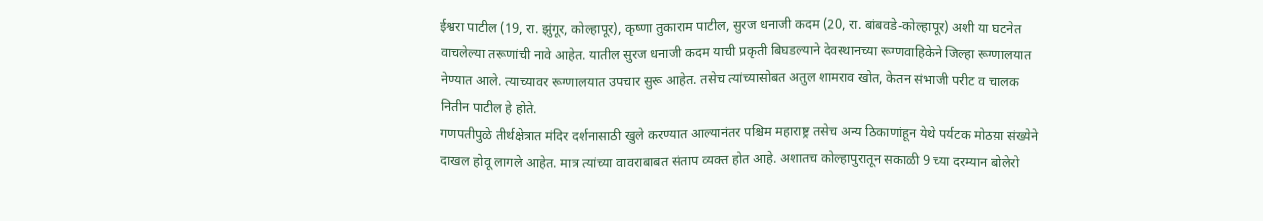ईश्वरा पाटील (19, रा. झुंगूर, कोल्हापूर), कृष्णा तुकाराम पाटील, सुरज धनाजी कदम (20, रा. बांबवडे-कोल्हापूर) अशी या घटनेत वाचलेल्या तरूणांची नावे आहेत. यातील सुरज धनाजी कदम याची प्रकृती बिघडल्याने देवस्थानच्या रूग्णवाहिकेने जिल्हा रूग्णालयात नेण्यात आले. त्याच्यावर रूग्णालयात उपचार सुरू आहेत. तसेच त्यांच्यासोबत अतुल शामराव खोत, केतन संभाजी परीट व चालक नितीन पाटील हे होते.
गणपतीपुळे तीर्थक्षेत्रात मंदिर दर्शनासाठी खुले करण्यात आल्यानंतर पश्चिम महाराष्ट्र तसेच अन्य ठिकाणांहून येथे पर्यटक मोठय़ा संख्येने दाखल होवू लागले आहेत. मात्र त्यांच्या वावराबाबत संताप व्यक्त होत आहे. अशातच कोल्हापुरातून सकाळी 9 च्या दरम्यान बोलेरो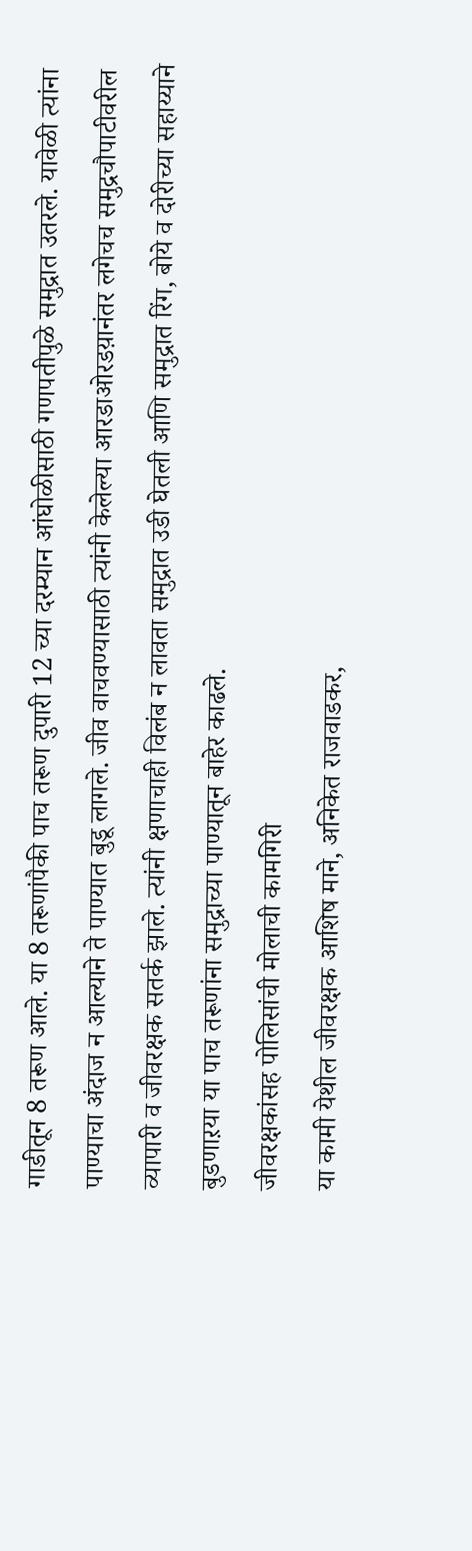गाडीतून 8 तरूण आले. या 8 तरूणांपैकी पाच तरूण दुपारी 12 च्या दरम्यान आंघोळीसाठी गणपतीपुळे समुद्रात उतरले. यावेळी त्यांना पाण्याचा अंदाज न आल्याने ते पाण्यात बुडू लागले. जीव वाचवण्यासाठी त्यांनी केलेल्या आरडाओरडय़ानंतर लगेचच समुद्रचौपाटीवरील व्यापारी व जीवरक्षक सतर्क झाले. त्यांनी क्षणाचाही विलंब न लावता समुद्रात उडी घेतली आणि समुद्रात रिंग, बोये व दोरीच्या सहाय्याने बुडणाऱया या पाच तरूणांना समुद्राच्या पाण्यातून बाहेर काढले.
जीवरक्षकांसह पोलिसांची मोलाची कामगिरी
या कामी येथील जीवरक्षक आशिष माने, अनिकेत राजवाडकर,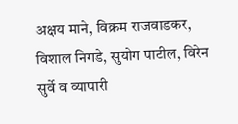अक्षय माने, विक्रम राजवाडकर, विशाल निगडे, सुयोग पाटील, विरेन सुर्वे व व्यापारी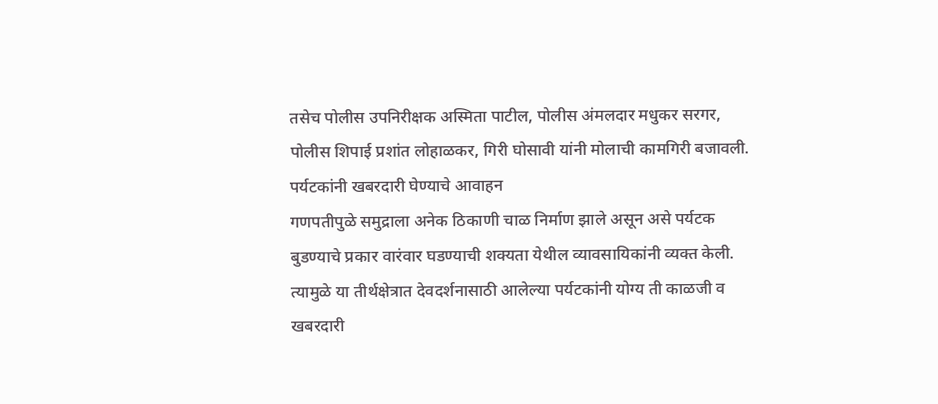तसेच पोलीस उपनिरीक्षक अस्मिता पाटील, पोलीस अंमलदार मधुकर सरगर, पोलीस शिपाई प्रशांत लोहाळकर, गिरी घोसावी यांनी मोलाची कामगिरी बजावली.
पर्यटकांनी खबरदारी घेण्याचे आवाहन
गणपतीपुळे समुद्राला अनेक ठिकाणी चाळ निर्माण झाले असून असे पर्यटक बुडण्याचे प्रकार वारंवार घडण्याची शक्यता येथील व्यावसायिकांनी व्यक्त केली. त्यामुळे या तीर्थक्षेत्रात देवदर्शनासाठी आलेल्या पर्यटकांनी योग्य ती काळजी व खबरदारी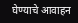घेण्याचे आवाहन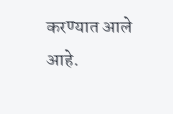करण्यात आले आहे.